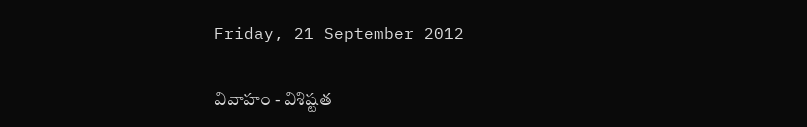Friday, 21 September 2012

వివాహం - విశిష్టత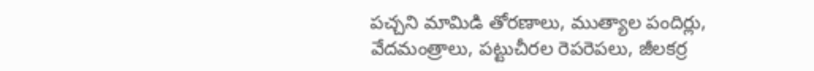పచ్చని మామిడి తోరణాలు, ముత్యాల పందిర్లు, వేదమంత్రాలు, పట్టుచీరల రెపరెపలు, జీలకర్ర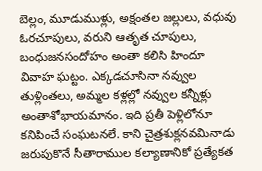బెల్లం, మూడుముళ్లు, అక్షంతల జల్లులు, వధువు ఓరచూపులు, వరుని ఆతృత చూపులు, బంధుజనసందోహం అంతా కలిసి హిందూ వివాహ ఘట్టం. ఎక్కడచూసినా నవ్వుల తుళ్లింతలు, అమ్మల కళ్లల్లో నవ్వుల కన్నీళ్లు అంతాశోభాయమానం. ఇది ప్రతీ పెళ్లిలోనూ కనిపించే సంఘటనలే. కాని చైత్రశుక్లనవమినాడు జరుపుకొనే సీతారాముల కల్యాణానికో ప్రత్యేకత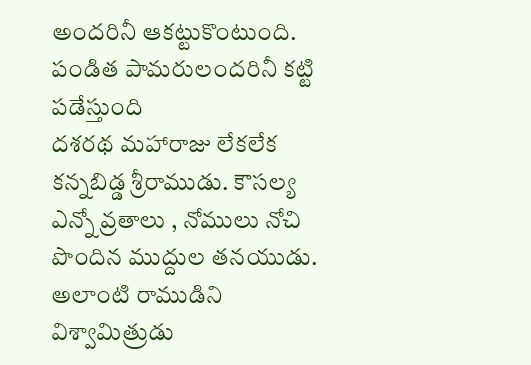అందరినీ ఆకట్టుకొంటుంది. పండిత పామరులందరినీ కట్టి పడేస్తుంది
దశరథ మహారాజు లేకలేక కన్నబిడ్డ శ్రీరాముడు. కౌసల్య ఎన్నో వ్రతాలు , నోములు నోచి పొందిన ముద్దుల తనయుడు. అలాంటి రాముడిని విశ్వామిత్రుడు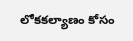లోకకల్యాణం కోసం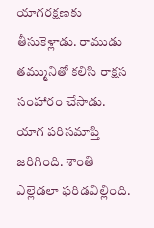యాగరక్షణకు తీసుకెళ్లాడు. రాముడు తమ్మునితో కలిసి రాక్షస సంహారం చేసాడు. యాగ పరిసమాప్తి జరిగింది. శాంతి ఎల్లెడలా ఫరిడవిల్లింది.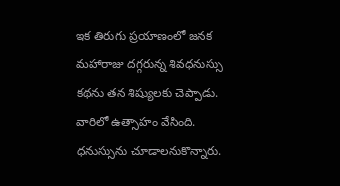ఇక తిరుగు ప్రయాణంలో జనక మహారాజు దగ్గరున్న శివధనుస్సు కథను తన శిష్యులకు చెప్పాడు. వారిలో ఉత్సాహం వేసింది. ధనుస్సును చూడాలనుకొన్నారు.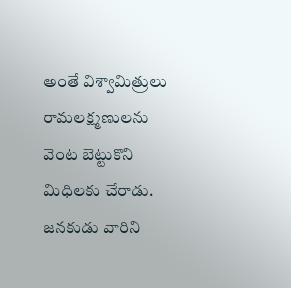అంతే విశ్వామిత్రులు రామలక్ష్మణులను వెంట బెట్టుకొని మిధిలకు చేరాడు. జనకుడు వారిని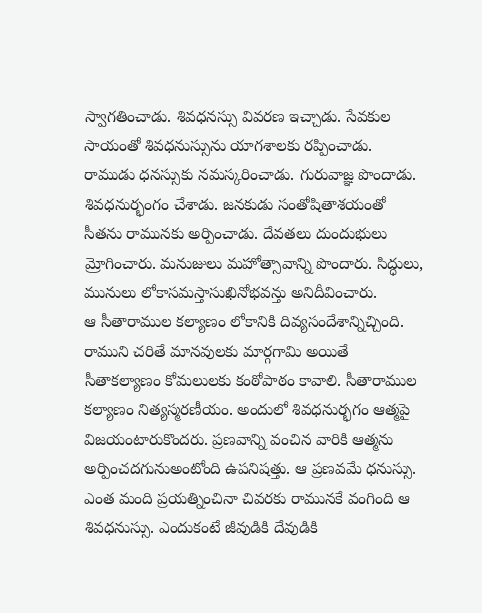స్వాగతించాడు. శివధనస్సు వివరణ ఇచ్చాడు. సేవకుల సాయంతో శివధనుస్సును యాగశాలకు రప్పించాడు. రాముడు ధనస్సుకు నమస్కరించాడు. గురువాజ్ఞ పొందాడు. శివధనుర్భంగం చేశాడు. జనకుడు సంతోషితాశయంతో సీతను రామునకు అర్పించాడు. దేవతలు దుందుభులు మ్రోగించారు. మనుజులు మహోత్సావాన్ని పొందారు. సిద్ధులు, మునులు లోకాసమస్తాసుఖినోభవన్తు అనిదీవించారు.
ఆ సీతారాముల కల్యాణం లోకానికి దివ్యసందేశాన్నిచ్చింది. రాముని చరితే మానవులకు మార్గగామి అయితే సీతాకల్యాణం కోమలులకు కంఠోపాఠం కావాలి. సీతారాముల కల్యాణం నిత్యస్మరణీయం. అందులో శివధనుర్భగం ఆత్మపై విజయంటారుకొందరు. ప్రణవాన్ని వంచిన వారికి ఆత్మను అర్పించదగునుఅంటోంది ఉపనిషత్తు. ఆ ప్రణవమే ధనుస్సు. ఎంత మంది ప్రయత్నించినా చివరకు రామునకే వంగింది ఆ శివధనుస్సు. ఎందుకంటే జీవుడికి దేవుడికి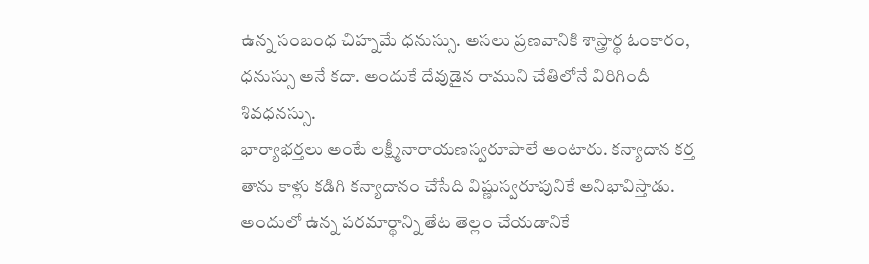ఉన్న సంబంధ చిహ్నమే ధనుస్సు. అసలు ప్రణవానికి శాస్త్రార్థ ఓంకారం, ధనుస్సు అనే కదా. అందుకే దేవుడైన రాముని చేతిలోనే విరిగిందీ శివధనస్సు.
భార్యాభర్తలు అంటే లక్ష్మీనారాయణస్వరూపాలే అంటారు. కన్యాదాన కర్త తాను కాళ్లు కడిగి కన్యాదానం చేసేది విష్ణుస్వరూపునికే అనిభావిస్తాడు. అందులో ఉన్న పరమార్థాన్ని తేట తెల్లం చేయడానికే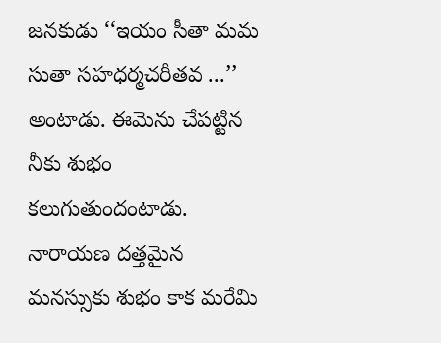జనకుడు ‘‘ఇయం సీతా మమ సుతా సహధర్మచరీతవ ...’’ అంటాడు. ఈమెను చేపట్టిన నీకు శుభం కలుగుతుందంటాడు. నారాయణ దత్తమైన మనస్సుకు శుభం కాక మరేమి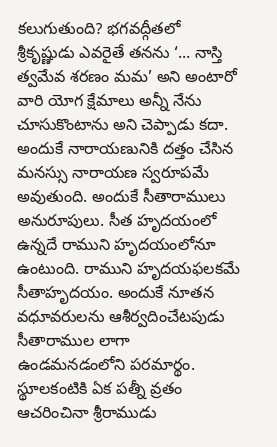కలుగుతుంది? భగవద్గీతలో శ్రీకృష్ణుడు ఎవరైతే తనను ‘... నాస్తి త్వమేవ శరణం మమ’ అని అంటారో వారి యోగ క్షేమాలు అన్నీ నేను చూసుకొంటాను అని చెప్పాడు కదా. అందుకే నారాయణునికి దత్తం చేసిన మనస్సు నారాయణ స్వరూపమే అవుతుంది. అందుకే సీతారాములు అనురూపులు. సీత హృదయంలో ఉన్నదే రాముని హృదయంలోనూ ఉంటుంది. రాముని హృదయఫలకమే సీతాహృదయం. అందుకే నూతన వధూవరులను ఆశీర్వదించేటపుడు సీతారాముల లాగా ఉండమనడంలోని పరమార్థం. స్థూలకంటికి ఏక పత్నీ వ్రతం ఆచరించినా శ్రీరాముడు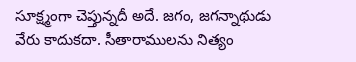సూక్ష్మంగా చెప్తున్నదీ అదే. జగం, జగన్నాథుడు వేరు కాదుకదా. సీతారాములను నిత్యం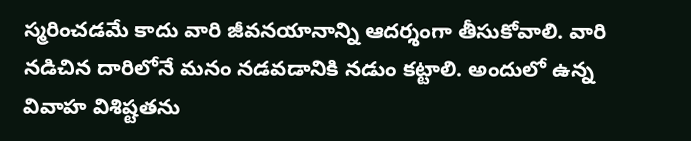స్మరించడమే కాదు వారి జీవనయానాన్ని ఆదర్శంగా తీసుకోవాలి. వారి నడిచిన దారిలోనే మనం నడవడానికి నడుం కట్టాలి. అందులో ఉన్న వివాహ విశిష్టతను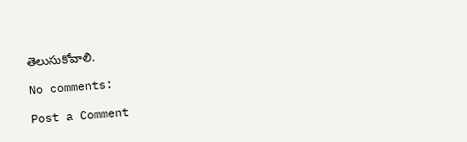తెలుసుకోవాలి.

No comments:

Post a Comment